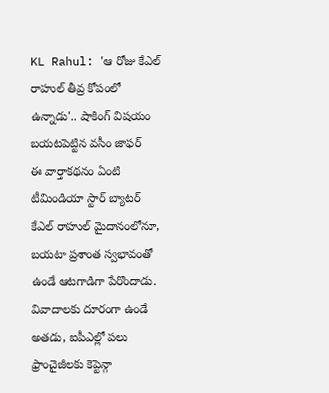KL Rahul: 'ఆ రోజు కేఎల్ రాహుల్ తీవ్ర కోపంలో ఉన్నాడు'.. షాకింగ్ విషయం బయటపెట్టిన వసీం జాఫర్
ఈ వార్తాకథనం ఏంటి
టీమిండియా స్టార్ బ్యాటర్ కేఎల్ రాహుల్ మైదానంలోనూ, బయటా ప్రశాంత స్వభావంతో ఉండే ఆటగాడిగా పేరొందాడు. వివాదాలకు దూరంగా ఉండే అతడు, ఐపీఎల్లో పలు ఫ్రాంచైజీలకు కెప్టెన్గా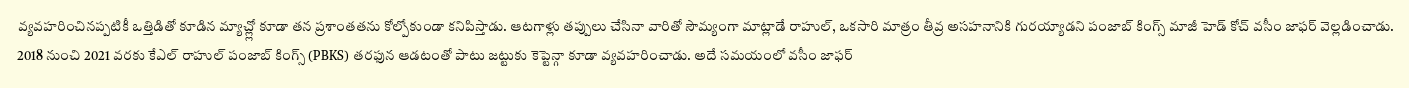వ్యవహరించినప్పటికీ ఒత్తిడితో కూడిన మ్యాచ్ల్లో కూడా తన ప్రశాంతతను కోల్పోకుండా కనిపిస్తాడు. ఆటగాళ్లు తప్పులు చేసినా వారితో సౌమ్యంగా మాట్లాడే రాహుల్, ఒకసారి మాత్రం తీవ్ర అసహనానికి గురయ్యాడని పంజాబ్ కింగ్స్ మాజీ హెడ్ కోచ్ వసీం జాఫర్ వెల్లడించాడు. 2018 నుంచి 2021 వరకు కేఎల్ రాహుల్ పంజాబ్ కింగ్స్ (PBKS) తరఫున ఆడటంతో పాటు జట్టుకు కెప్టెన్గా కూడా వ్యవహరించాడు. అదే సమయంలో వసీం జాఫర్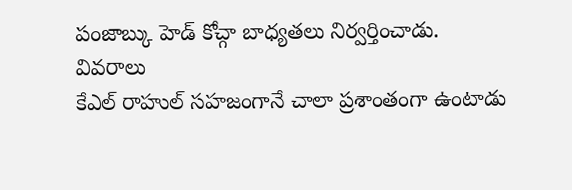పంజాబ్కు హెడ్ కోచ్గా బాధ్యతలు నిర్వర్తించాడు.
వివరాలు
కేఎల్ రాహుల్ సహజంగానే చాలా ప్రశాంతంగా ఉంటాడు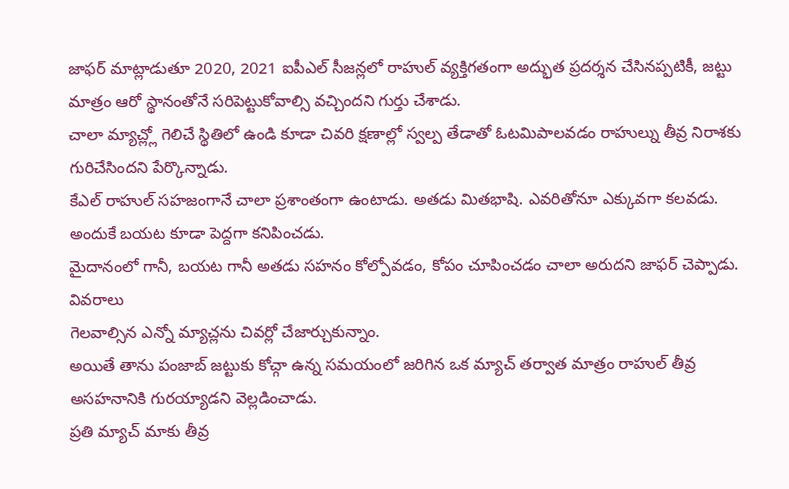జాఫర్ మాట్లాడుతూ 2020, 2021 ఐపీఎల్ సీజన్లలో రాహుల్ వ్యక్తిగతంగా అద్భుత ప్రదర్శన చేసినప్పటికీ, జట్టు మాత్రం ఆరో స్థానంతోనే సరిపెట్టుకోవాల్సి వచ్చిందని గుర్తు చేశాడు.
చాలా మ్యాచ్ల్లో గెలిచే స్థితిలో ఉండి కూడా చివరి క్షణాల్లో స్వల్ప తేడాతో ఓటమిపాలవడం రాహుల్ను తీవ్ర నిరాశకు గురిచేసిందని పేర్కొన్నాడు.
కేఎల్ రాహుల్ సహజంగానే చాలా ప్రశాంతంగా ఉంటాడు. అతడు మితభాషి. ఎవరితోనూ ఎక్కువగా కలవడు. అందుకే బయట కూడా పెద్దగా కనిపించడు.
మైదానంలో గానీ, బయట గానీ అతడు సహనం కోల్పోవడం, కోపం చూపించడం చాలా అరుదని జాఫర్ చెప్పాడు.
వివరాలు
గెలవాల్సిన ఎన్నో మ్యాచ్లను చివర్లో చేజార్చుకున్నాం.
అయితే తాను పంజాబ్ జట్టుకు కోచ్గా ఉన్న సమయంలో జరిగిన ఒక మ్యాచ్ తర్వాత మాత్రం రాహుల్ తీవ్ర అసహనానికి గురయ్యాడని వెల్లడించాడు.
ప్రతి మ్యాచ్ మాకు తీవ్ర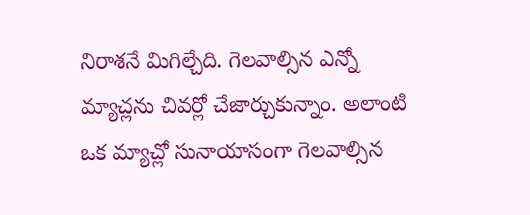నిరాశనే మిగిల్చేది. గెలవాల్సిన ఎన్నో మ్యాచ్లను చివర్లో చేజార్చుకున్నాం. అలాంటి ఒక మ్యాచ్లో సునాయాసంగా గెలవాల్సిన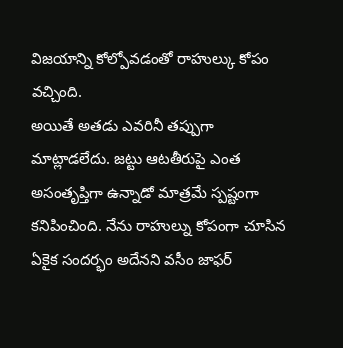విజయాన్ని కోల్పోవడంతో రాహుల్కు కోపం వచ్చింది.
అయితే అతడు ఎవరినీ తప్పుగా మాట్లాడలేదు. జట్టు ఆటతీరుపై ఎంత అసంతృప్తిగా ఉన్నాడో మాత్రమే స్పష్టంగా కనిపించింది. నేను రాహుల్ను కోపంగా చూసిన ఏకైక సందర్భం అదేనని వసీం జాఫర్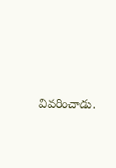వివరించాడు.